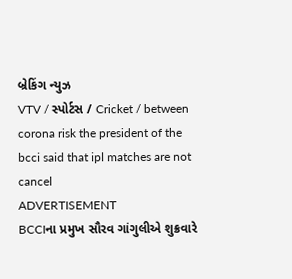બ્રેકિંગ ન્યુઝ
VTV / સ્પોર્ટસ / Cricket / between corona risk the president of the bcci said that ipl matches are not cancel
ADVERTISEMENT
BCCIના પ્રમુખ સૌરવ ગાંગુલીએ શુક્રવારે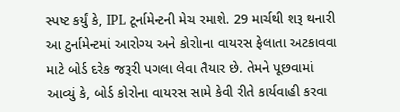સ્પષ્ટ કર્યું કે, IPL ટૂર્નામેન્ટની મેચ રમાશે. 29 માર્ચથી શરૂ થનારી આ ટુર્નામેન્ટમાં આરોગ્ય અને કોરોાના વાયરસ ફેલાતા અટકાવવા માટે બોર્ડ દરેક જરૂરી પગલા લેવા તૈયાર છે. તેમને પૂછવામાં આવ્યું કે, બોર્ડ કોરોના વાયરસ સામે કેવી રીતે કાર્યવાહી કરવા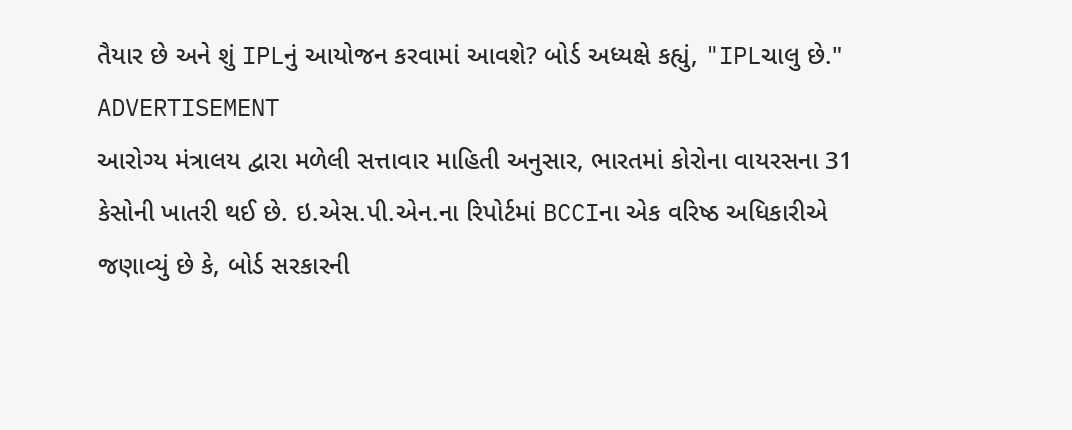તૈયાર છે અને શું IPLનું આયોજન કરવામાં આવશે? બોર્ડ અધ્યક્ષે કહ્યું, "IPLચાલુ છે."
ADVERTISEMENT
આરોગ્ય મંત્રાલય દ્વારા મળેલી સત્તાવાર માહિતી અનુસાર, ભારતમાં કોરોના વાયરસના 31 કેસોની ખાતરી થઈ છે. ઇ.એસ.પી.એન.ના રિપોર્ટમાં BCCIના એક વરિષ્ઠ અધિકારીએ જણાવ્યું છે કે, બોર્ડ સરકારની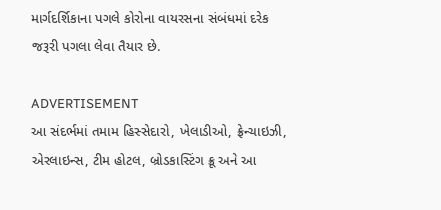માર્ગદર્શિકાના પગલે કોરોના વાયરસના સંબંધમાં દરેક જરૂરી પગલા લેવા તૈયાર છે.

ADVERTISEMENT
આ સંદર્ભમાં તમામ હિસ્સેદારો, ખેલાડીઓ, ફ્રેન્ચાઇઝી, એરલાઇન્સ, ટીમ હોટલ, બ્રોડકાસ્ટિંગ ક્રૂ અને આ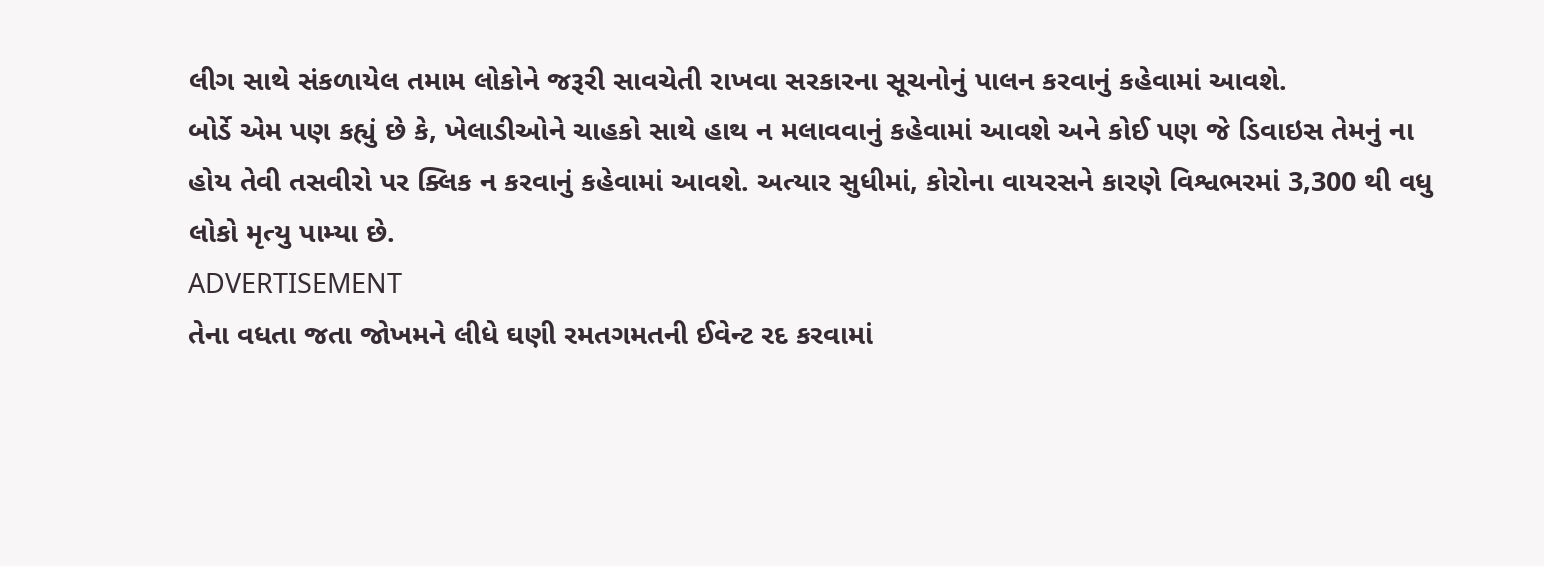લીગ સાથે સંકળાયેલ તમામ લોકોને જરૂરી સાવચેતી રાખવા સરકારના સૂચનોનું પાલન કરવાનું કહેવામાં આવશે.
બોર્ડે એમ પણ કહ્યું છે કે, ખેલાડીઓને ચાહકો સાથે હાથ ન મલાવવાનું કહેવામાં આવશે અને કોઈ પણ જે ડિવાઇસ તેમનું ના હોય તેવી તસવીરો પર ક્લિક ન કરવાનું કહેવામાં આવશે. અત્યાર સુધીમાં, કોરોના વાયરસને કારણે વિશ્વભરમાં 3,300 થી વધુ લોકો મૃત્યુ પામ્યા છે.
ADVERTISEMENT
તેના વધતા જતા જોખમને લીધે ઘણી રમતગમતની ઈવેન્ટ રદ કરવામાં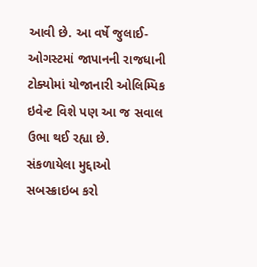આવી છે. આ વર્ષે જુલાઈ-ઓગસ્ટમાં જાપાનની રાજધાની ટોક્યોમાં યોજાનારી ઓલિમ્પિક ઇવેન્ટ વિશે પણ આ જ સવાલ ઉભા થઈ રહ્યા છે.
સંકળાયેલા મુદ્દાઓ
સબસ્ક્રાઇબ કરો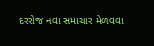દરરોજ નવા સમાચાર મેળવવા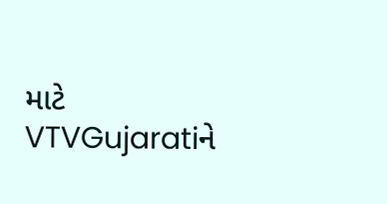માટે VTVGujaratiને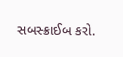સબસ્ક્રાઈબ કરો.